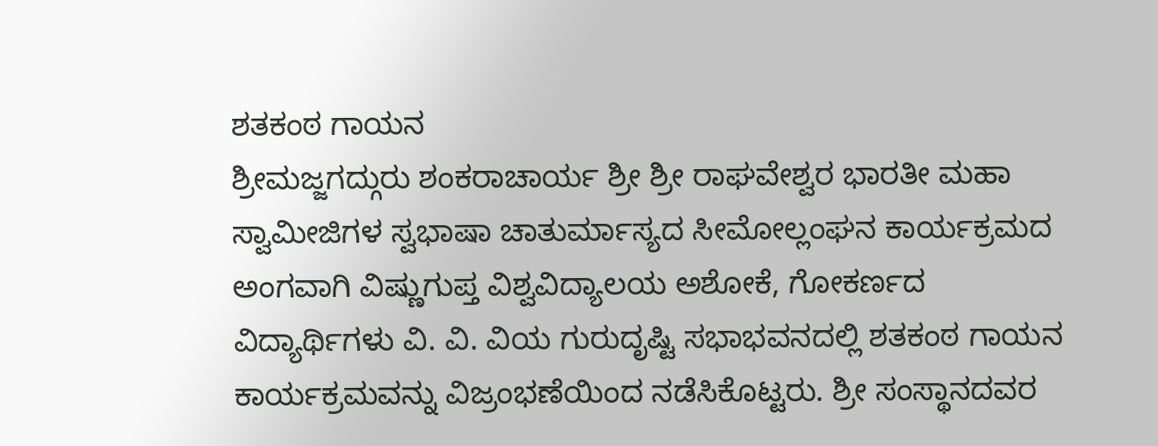ಶತಕಂಠ ಗಾಯನ
ಶ್ರೀಮಜ್ಜಗದ್ಗುರು ಶಂಕರಾಚಾರ್ಯ ಶ್ರೀ ಶ್ರೀ ರಾಘವೇಶ್ವರ ಭಾರತೀ ಮಹಾ ಸ್ವಾಮೀಜಿಗಳ ಸ್ವಭಾಷಾ ಚಾತುರ್ಮಾಸ್ಯದ ಸೀಮೋಲ್ಲಂಘನ ಕಾರ್ಯಕ್ರಮದ ಅಂಗವಾಗಿ ವಿಷ್ಣುಗುಪ್ತ ವಿಶ್ವವಿದ್ಯಾಲಯ ಅಶೋಕೆ, ಗೋಕರ್ಣದ ವಿದ್ಯಾರ್ಥಿಗಳು ವಿ. ವಿ. ವಿಯ ಗುರುದೃಷ್ಟಿ ಸಭಾಭವನದಲ್ಲಿ ಶತಕಂಠ ಗಾಯನ ಕಾರ್ಯಕ್ರಮವನ್ನು ವಿಜ್ರಂಭಣೆಯಿಂದ ನಡೆಸಿಕೊಟ್ಟರು. ಶ್ರೀ ಸಂಸ್ಥಾನದವರ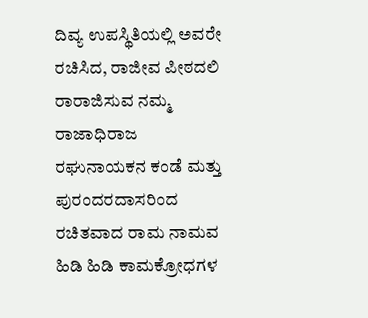ದಿವ್ಯ ಉಪಸ್ಥಿತಿಯಲ್ಲಿ ಅವರೇ ರಚಿಸಿದ, ರಾಜೀವ ಪೀಠದಲಿ ರಾರಾಜಿಸುವ ನಮ್ಮ ರಾಜಾಧಿರಾಜ ರಘುನಾಯಕನ ಕಂಡೆ ಮತ್ತು ಪುರಂದರದಾಸರಿಂದ ರಚಿತವಾದ ರಾಮ ನಾಮವ ಹಿಡಿ ಹಿಡಿ ಕಾಮಕ್ರೋಧಗಳ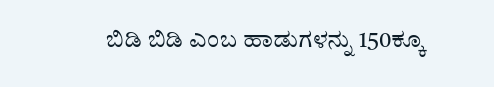ಬಿಡಿ ಬಿಡಿ ಎಂಬ ಹಾಡುಗಳನ್ನು 150ಕ್ಕೂ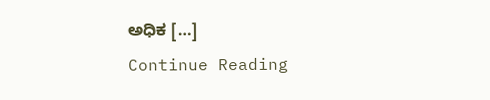ಅಧಿಕ […]
Continue Reading